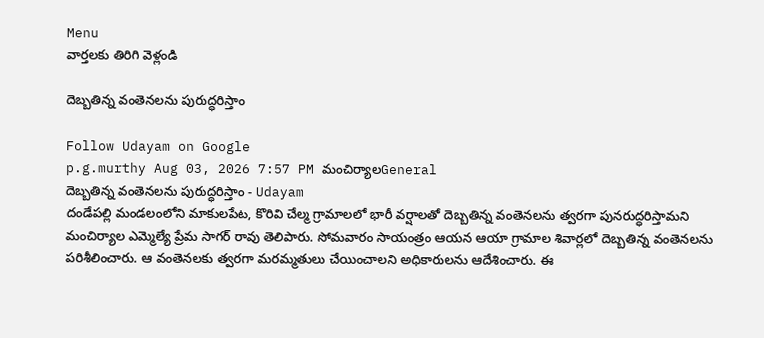Menu
వార్తలకు తిరిగి వెళ్లండి

దెబ్బతిన్న వంతెనలను పురుద్ధరిస్తాం

Follow Udayam on Google
p.g.murthy Aug 03, 2026 7:57 PM మంచిర్యాలGeneral
దెబ్బతిన్న వంతెనలను పురుద్ధరిస్తాం - Udayam
దండేపల్లి మండలంలోని మాకులపేట, కొరివి చేల్మ గ్రామాలలో భారీ వర్షాలతో దెబ్బతిన్న వంతెనలను త్వరగా పునరుద్ధరిస్తామని మంచిర్యాల ఎమ్మెల్యే ప్రేమ సాగర్ రావు తెలిపారు. సోమవారం సాయంత్రం ఆయన ఆయా గ్రామాల శివార్లలో దెబ్బతిన్న వంతెనలను పరిశీలించారు. ఆ వంతెనలకు త్వరగా మరమ్మతులు చేయించాలని అధికారులను ఆదేశించారు. ఈ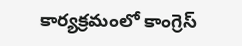కార్యక్రమంలో కాంగ్రెస్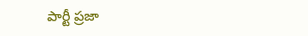పార్టీ ప్రజా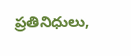ప్రతినిధులు,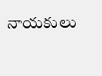నాయకులు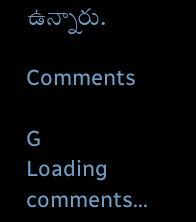ఉన్నారు.

Comments

G
Loading comments...